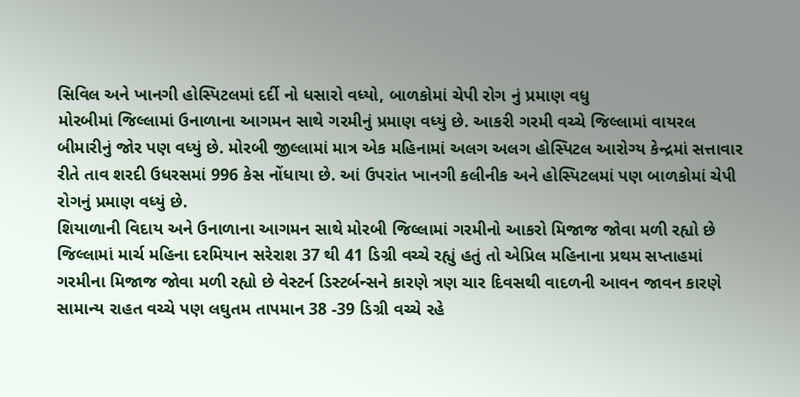સિવિલ અને ખાનગી હોસ્પિટલમાં દર્દી નો ધસારો વધ્યો, બાળકોમાં ચેપી રોગ નું પ્રમાણ વધુ
મોરબીમાં જિલ્લામાં ઉનાળાના આગમન સાથે ગરમીનું પ્રમાણ વધ્યું છે. આકરી ગરમી વચ્ચે જિલ્લામાં વાયરલ બીમારીનું જોર પણ વધ્યું છે. મોરબી જીલ્લામાં માત્ર એક મહિનામાં અલગ અલગ હોસ્પિટલ આરોગ્ય કેન્દ્રમાં સત્તાવાર રીતે તાવ શરદી ઉધરસમાં 996 કેસ નોંધાયા છે. આં ઉપરાંત ખાનગી કલીનીક અને હોસ્પિટલમાં પણ બાળકોમાં ચેપી રોગનું પ્રમાણ વધ્યું છે.
શિયાળાની વિદાય અને ઉનાળાના આગમન સાથે મોરબી જિલ્લામાં ગરમીનો આકરો મિજાજ જોવા મળી રહ્યો છે
જિલ્લામાં માર્ચ મહિના દરમિયાન સરેરાશ 37 થી 41 ડિગ્રી વચ્ચે રહ્યું હતું તો એપ્રિલ મહિનાના પ્રથમ સપ્તાહમાં ગરમીના મિજાજ જોવા મળી રહ્યો છે વેસ્ટર્ન ડિસ્ટર્બન્સને કારણે ત્રણ ચાર દિવસથી વાદળની આવન જાવન કારણે સામાન્ય રાહત વચ્ચે પણ લઘુતમ તાપમાન 38 -39 ડિગ્રી વચ્ચે રહે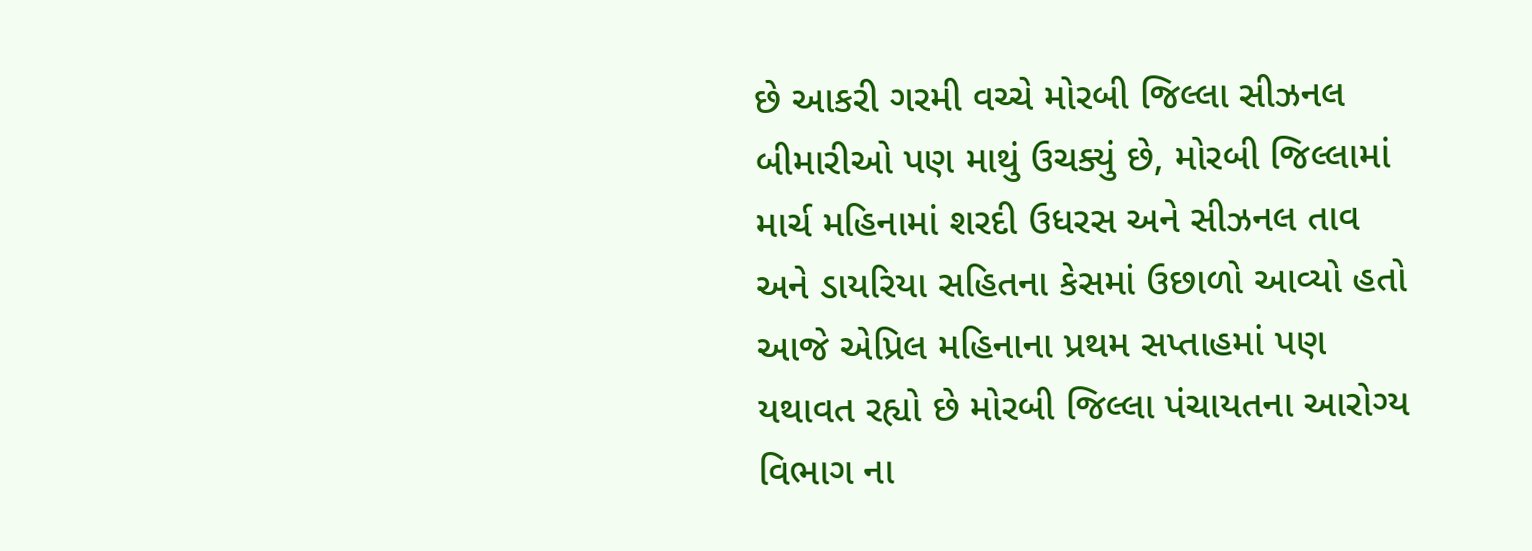છે આકરી ગરમી વચ્ચે મોરબી જિલ્લા સીઝનલ બીમારીઓ પણ માથું ઉચક્યું છે, મોરબી જિલ્લામાં માર્ચ મહિનામાં શરદી ઉધરસ અને સીઝનલ તાવ અને ડાયરિયા સહિતના કેસમાં ઉછાળો આવ્યો હતો આજે એપ્રિલ મહિનાના પ્રથમ સપ્તાહમાં પણ યથાવત રહ્યો છે મોરબી જિલ્લા પંચાયતના આરોગ્ય વિભાગ ના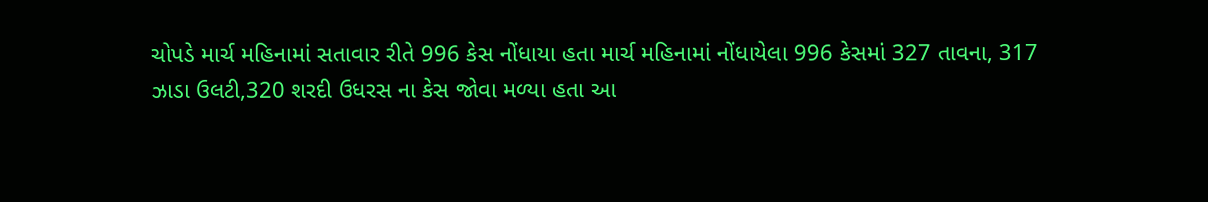ચોપડે માર્ચ મહિનામાં સતાવાર રીતે 996 કેસ નોંધાયા હતા માર્ચ મહિનામાં નોંધાયેલા 996 કેસમાં 327 તાવના, 317 ઝાડા ઉલટી,320 શરદી ઉધરસ ના કેસ જોવા મળ્યા હતા આ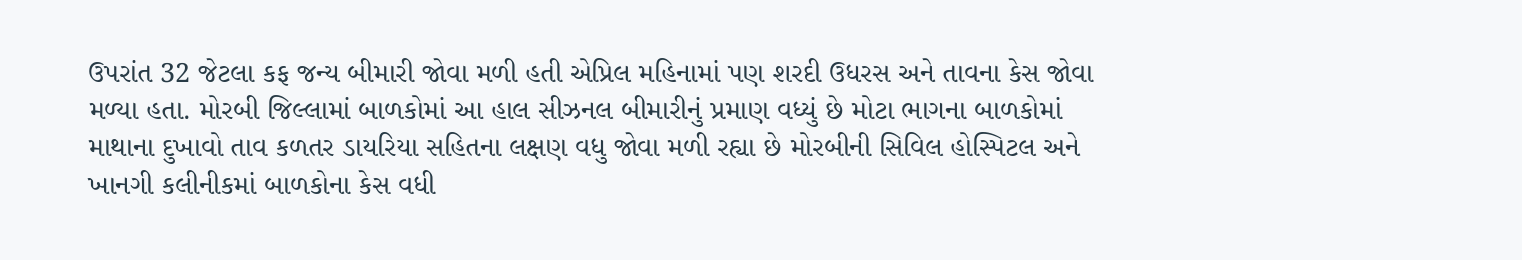ઉપરાંત 32 જેટલા કફ જન્ય બીમારી જોવા મળી હતી એપ્રિલ મહિનામાં પણ શરદી ઉધરસ અને તાવના કેસ જોવા મળ્યા હતા. મોરબી જિલ્લામાં બાળકોમાં આ હાલ સીઝનલ બીમારીનું પ્રમાણ વધ્યું છે મોટા ભાગના બાળકોમાં માથાના દુખાવો તાવ કળતર ડાયરિયા સહિતના લક્ષણ વધુ જોવા મળી રહ્યા છે મોરબીની સિવિલ હોસ્પિટલ અને ખાનગી કલીનીકમાં બાળકોના કેસ વધી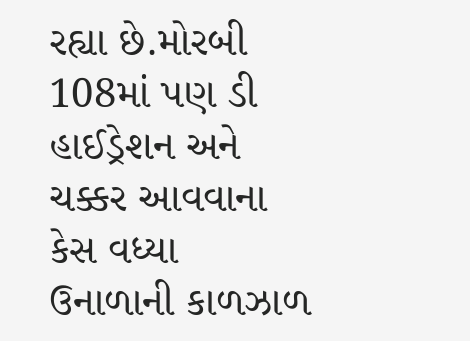રહ્યા છે.મોરબી 108માં પણ ડી હાઈડ્રેશન અને ચક્કર આવવાના કેસ વધ્યા
ઉનાળાની કાળઝાળ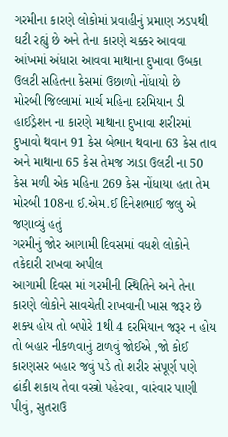ગરમીના કારણે લોકોમાં પ્રવાહીનું પ્રમાણ ઝડપથી ઘટી રહ્યું છે અને તેના કારણે ચક્કર આવવા આંખમાં અંધારા આવવા માથાના દુખાવા ઉબકા ઉલટી સહિતના કેસમાં ઉછાળો નોંધાયો છે
મોરબી જિલ્લામાં માર્ચ મહિના દરમિયાન ડી હાઈડ્રેશન ના કારણે માથાના દુખાવા શરીરમાં દુખાવો થવાન 91 કેસ બેભાન થવાના 63 કેસ તાવ અને માથાના 65 કેસ તેમજ ઝાડા ઉલટી ના 50 કેસ મળી એક મહિના 269 કેસ નોંધાયા હતા તેમ મોરબી 108ના ઈ.એમ.ઈ દિનેશભાઈ જલુ એ જણાવ્યું હતું
ગરમીનું જોર આગામી દિવસમાં વધશે લોકોને તકેદારી રાખવા અપીલ
આગામી દિવસ માં ગરમીની સ્થિતિને અને તેના કારણે લોકોને સાવચેતી રાખવાની ખાસ જરૂર છે શક્ય હોય તો બપોરે 1થી 4 દરમિયાન જરૂર ન હોય તો બહાર નીકળવાનું ટાળવું જોઈએ ,જો કોઈ કારણસર બહાર જવું પડે તો શરીર સંપૂર્ણ પણે ઢાંકી શકાય તેવા વસ્ત્રો પહેરવા, વારંવાર પાણી પીવું, સુતરાઉ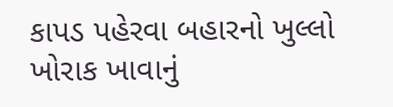કાપડ પહેરવા બહારનો ખુલ્લો ખોરાક ખાવાનું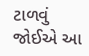ટાળવું જોઈએ આ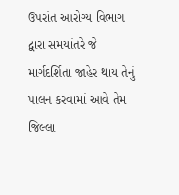ઉપરાંત આરોગ્ય વિભાગ દ્વારા સમયાંતરે જે માર્ગદર્શિતા જાહેર થાય તેનું પાલન કરવામાં આવે તેમ જિલ્લા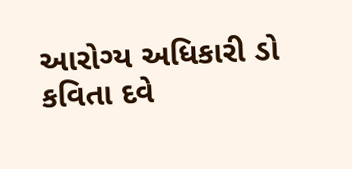આરોગ્ય અધિકારી ડો કવિતા દવે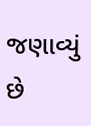જણાવ્યું છે